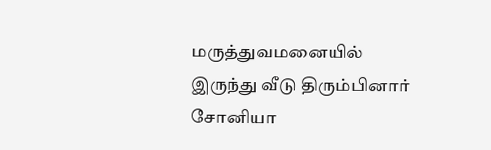மருத்துவமனையில் இருந்து வீடு திரும்பினார் சோனியா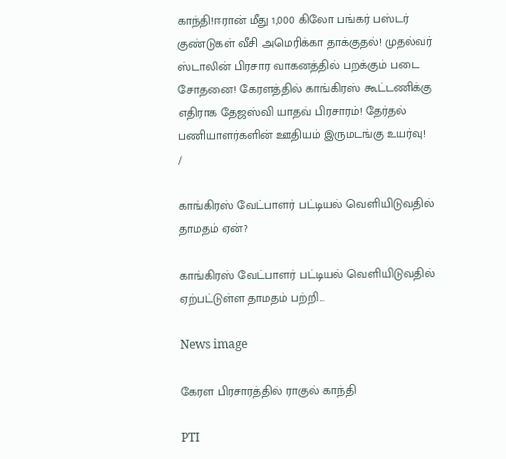காந்தி!ஈரான் மீது 1,000 கிலோ பங்கர் பஸ்டர் குண்டுகள் வீசி அமெரிக்கா தாக்குதல்! முதல்வர் ஸ்டாலின் பிரசார வாகனத்தில் பறக்கும் படை சோதனை! கேரளத்தில் காங்கிரஸ் கூட்டணிக்கு எதிராக தேஜஸ்வி யாதவ் பிரசாரம்! தேர்தல் பணியாளர்களின் ஊதியம் இருமடங்கு உயர்வு!
/

காங்கிரஸ் வேட்பாளர் பட்டியல் வெளியிடுவதில் தாமதம் ஏன்?

காங்கிரஸ் வேட்பாளர் பட்டியல் வெளியிடுவதில் ஏற்பட்டுள்ள தாமதம் பற்றி...

News image

கேரள பிரசாரத்தில் ராகுல் காந்தி

PTI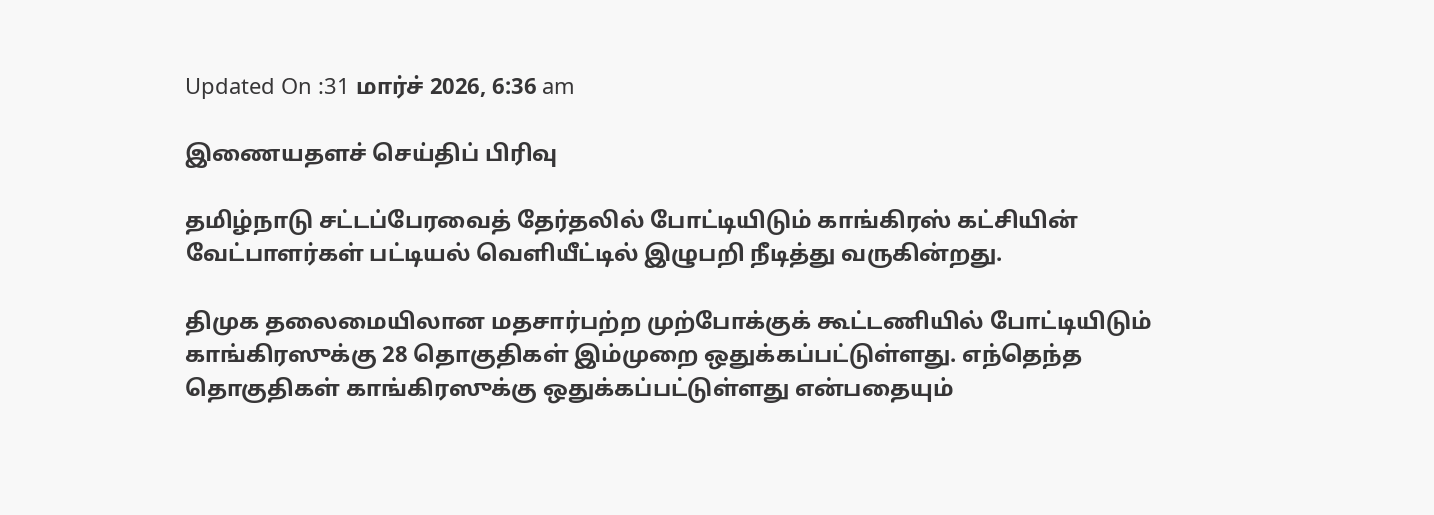Updated On :31 மார்ச் 2026, 6:36 am

இணையதளச் செய்திப் பிரிவு

தமிழ்நாடு சட்டப்பேரவைத் தேர்தலில் போட்டியிடும் காங்கிரஸ் கட்சியின் வேட்பாளர்கள் பட்டியல் வெளியீட்டில் இழுபறி நீடித்து வருகின்றது.

திமுக தலைமையிலான மதசார்பற்ற முற்போக்குக் கூட்டணியில் போட்டியிடும் காங்கிரஸுக்கு 28 தொகுதிகள் இம்முறை ஒதுக்கப்பட்டுள்ளது. எந்தெந்த தொகுதிகள் காங்கிரஸுக்கு ஒதுக்கப்பட்டுள்ளது என்பதையும்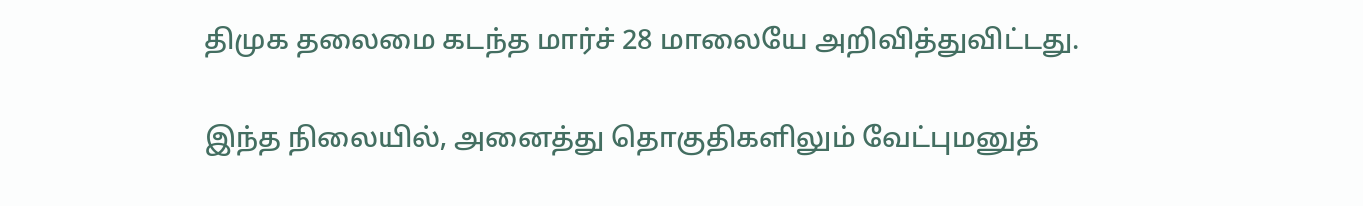திமுக தலைமை கடந்த மார்ச் 28 மாலையே அறிவித்துவிட்டது.

இந்த நிலையில், அனைத்து தொகுதிகளிலும் வேட்புமனுத்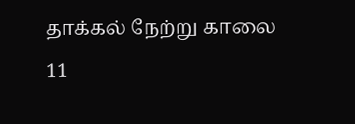தாக்கல் நேற்று காலை 11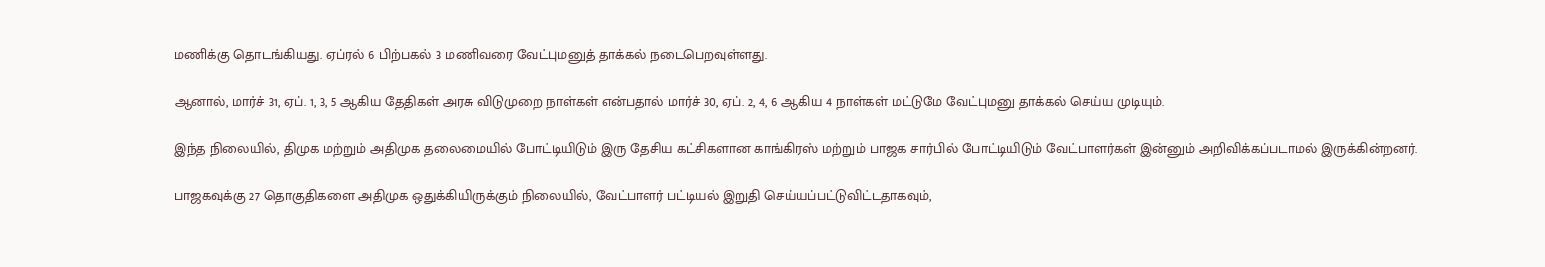மணிக்கு தொடங்கியது. ஏப்ரல் 6 பிற்பகல் 3 மணிவரை வேட்புமனுத் தாக்கல் நடைபெறவுள்ளது.

ஆனால், மார்ச் 31, ஏப். 1, 3, 5 ஆகிய தேதிகள் அரசு விடுமுறை நாள்கள் என்பதால் மார்ச் 30, ஏப். 2, 4, 6 ஆகிய 4 நாள்கள் மட்டுமே வேட்புமனு தாக்கல் செய்ய முடியும்.

இந்த நிலையில், திமுக மற்றும் அதிமுக தலைமையில் போட்டியிடும் இரு தேசிய கட்சிகளான காங்கிரஸ் மற்றும் பாஜக சார்பில் போட்டியிடும் வேட்பாளர்கள் இன்னும் அறிவிக்கப்படாமல் இருக்கின்றனர்.

பாஜகவுக்கு 27 தொகுதிகளை அதிமுக ஒதுக்கியிருக்கும் நிலையில், வேட்பாளர் பட்டியல் இறுதி செய்யப்பட்டுவிட்டதாகவும்,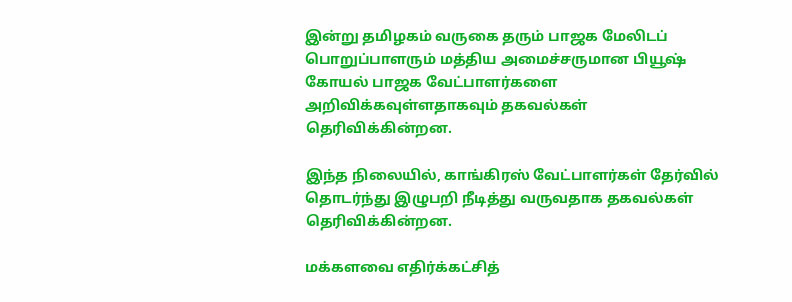இன்று தமிழகம் வருகை தரும் பாஜக மேலிடப் பொறுப்பாளரும் மத்திய அமைச்சருமான பியூஷ் கோயல் பாஜக வேட்பாளர்களை அறிவிக்கவுள்ளதாகவும் தகவல்கள் தெரிவிக்கின்றன.

இந்த நிலையில், காங்கிரஸ் வேட்பாளர்கள் தேர்வில் தொடர்ந்து இழுபறி நீடித்து வருவதாக தகவல்கள் தெரிவிக்கின்றன.

மக்களவை எதிர்க்கட்சித்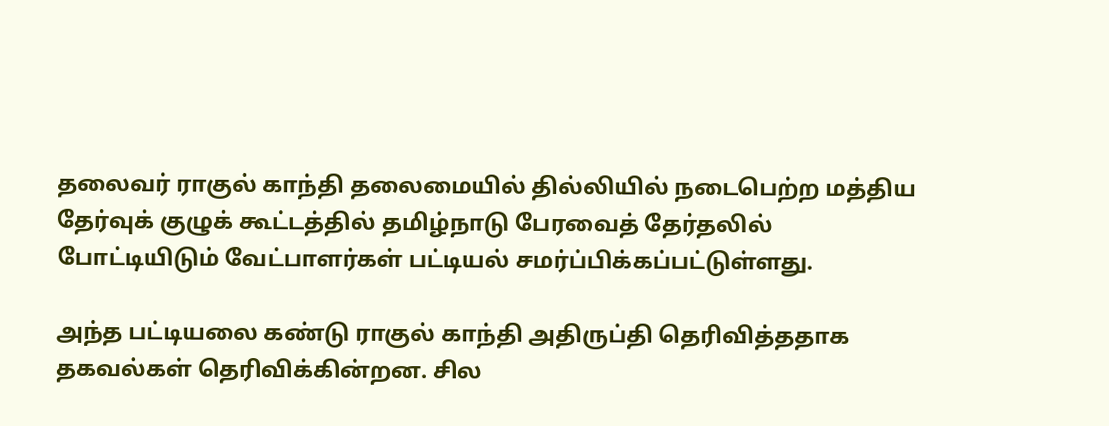தலைவர் ராகுல் காந்தி தலைமையில் தில்லியில் நடைபெற்ற மத்திய தேர்வுக் குழுக் கூட்டத்தில் தமிழ்நாடு பேரவைத் தேர்தலில் போட்டியிடும் வேட்பாளர்கள் பட்டியல் சமர்ப்பிக்கப்பட்டுள்ளது.

அந்த பட்டியலை கண்டு ராகுல் காந்தி அதிருப்தி தெரிவித்ததாக தகவல்கள் தெரிவிக்கின்றன. சில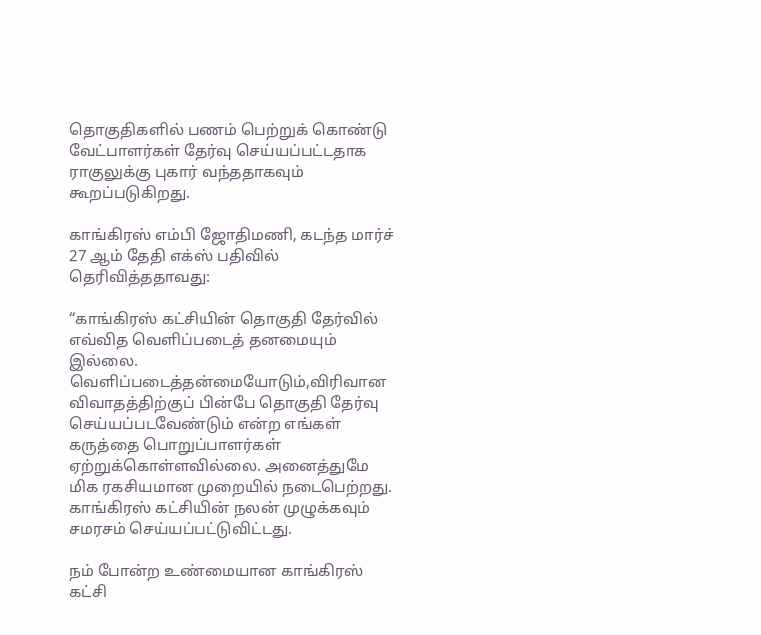தொகுதிகளில் பணம் பெற்றுக் கொண்டு வேட்பாளர்கள் தேர்வு செய்யப்பட்டதாக ராகுலுக்கு புகார் வந்ததாகவும் கூறப்படுகிறது.

காங்கிரஸ் எம்பி ஜோதிமணி, கடந்த மார்ச் 27 ஆம் தேதி எக்ஸ் பதிவில் தெரிவித்ததாவது:

“காங்கிரஸ் கட்சியின் தொகுதி தேர்வில் எவ்வித வெளிப்படைத் தனமையும் இல்லை. வெளிப்படைத்தன்மையோடும்,விரிவான விவாதத்திற்குப் பின்பே தொகுதி தேர்வு செய்யப்படவேண்டும் என்ற எங்கள் கருத்தை பொறுப்பாளர்கள் ஏற்றுக்கொள்ளவில்லை. அனைத்துமே மிக ரகசியமான முறையில் நடைபெற்றது. காங்கிரஸ் கட்சியின் நலன் முழுக்கவும் சமரசம் செய்யப்பட்டுவிட்டது.

நம் போன்ற உண்மையான காங்கிரஸ் கட்சி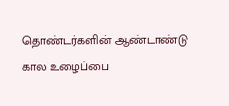தொண்டர்களின் ஆண்டாண்டு கால உழைப்பை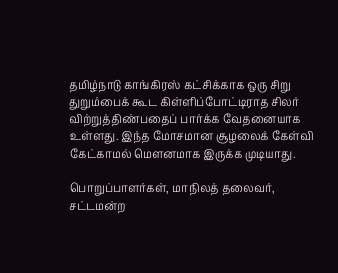தமிழ்நாடு காங்கிரஸ் கட்சிக்காக ஒரு சிறு துறும்பைக் கூட கிள்ளிப்போட்டிராத சிலர் விற்றுத்திண்பதைப் பார்க்க வேதனையாக உள்ளது. இந்த மோசமான சூழலைக் கேள்வி கேட்காமல் மௌனமாக இருக்க முடியாது.

பொறுப்பாளர்கள், மாநிலத் தலைவர், சட்டமன்ற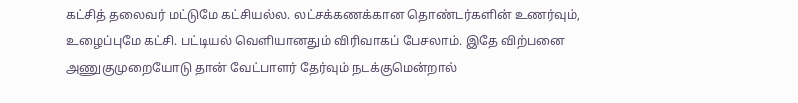கட்சித் தலைவர் மட்டுமே கட்சியல்ல. லட்சக்கணக்கான தொண்டர்களின் உணர்வும், உழைப்புமே கட்சி. பட்டியல் வெளியானதும் விரிவாகப் பேசலாம். இதே விற்பனை அணுகுமுறையோடு தான் வேட்பாளர் தேர்வும் நடக்குமென்றால்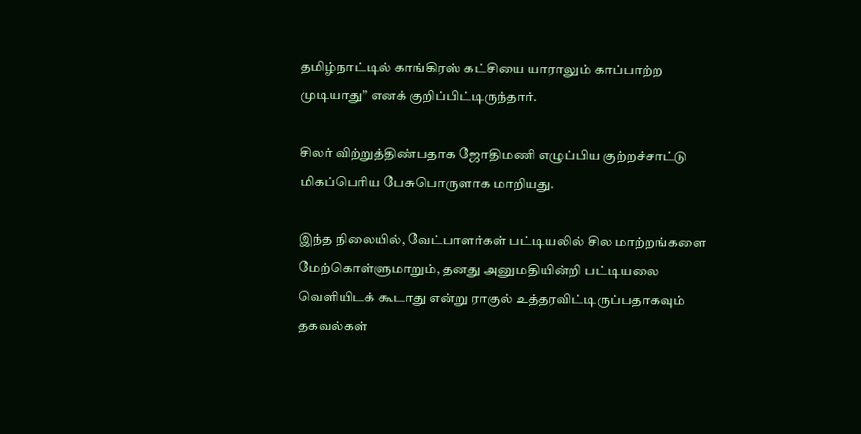தமிழ்நாட்டில் காங்கிரஸ் கட்சியை யாராலும் காப்பாற்ற முடியாது” எனக் குறிப்பிட்டிருந்தார்.

சிலர் விற்றுத்திண்பதாக ஜோதிமணி எழுப்பிய குற்றச்சாட்டு மிகப்பெரிய பேசுபொருளாக மாறியது.

இந்த நிலையில், வேட்பாளர்கள் பட்டியலில் சில மாற்றங்களை மேற்கொள்ளுமாறும், தனது அனுமதியின்றி பட்டியலை வெளியிடக் கூடாது என்று ராகுல் உத்தரவிட்டிருப்பதாகவும் தகவல்கள்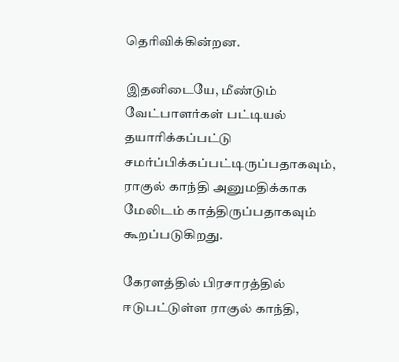தெரிவிக்கின்றன.

இதனிடையே, மீண்டும் வேட்பாளர்கள் பட்டியல் தயாரிக்கப்பட்டு சமர்ப்பிக்கப்பட்டிருப்பதாகவும், ராகுல் காந்தி அனுமதிக்காக மேலிடம் காத்திருப்பதாகவும் கூறப்படுகிறது.

கேரளத்தில் பிரசாரத்தில் ஈடுபட்டுள்ள ராகுல் காந்தி,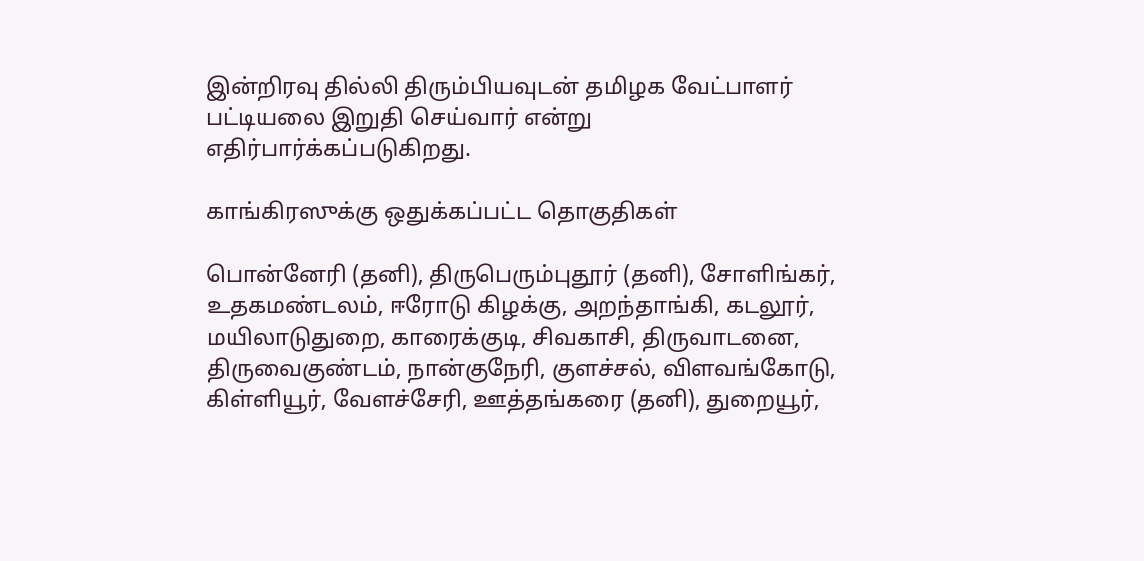இன்றிரவு தில்லி திரும்பியவுடன் தமிழக வேட்பாளர் பட்டியலை இறுதி செய்வார் என்று எதிர்பார்க்கப்படுகிறது.

காங்கிரஸுக்கு ஒதுக்கப்பட்ட தொகுதிகள்

பொன்னேரி (தனி), திருபெரும்புதூர் (தனி), சோளிங்கர், உதகமண்டலம், ஈரோடு கிழக்கு, அறந்தாங்கி, கடலூர், மயிலாடுதுறை, காரைக்குடி, சிவகாசி, திருவாடனை, திருவைகுண்டம், நான்குநேரி, குளச்சல், விளவங்கோடு, கிள்ளியூர், வேளச்சேரி, ஊத்தங்கரை (தனி), துறையூர்,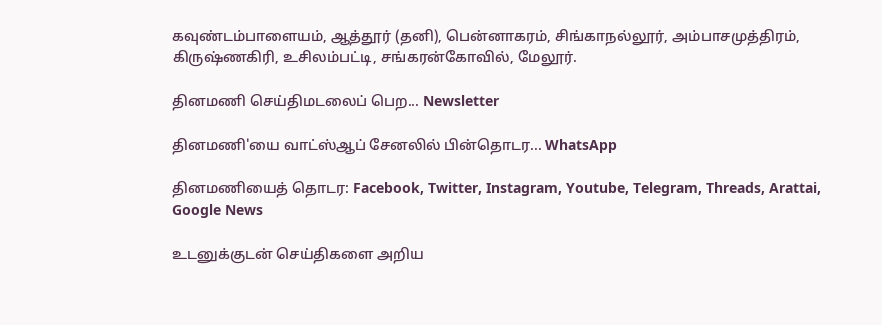கவுண்டம்பாளையம், ஆத்தூர் (தனி), பென்னாகரம், சிங்காநல்லூர், அம்பாசமுத்திரம், கிருஷ்ணகிரி, உசிலம்பட்டி, சங்கரன்கோவில், மேலூர்.

தினமணி செய்திமடலைப் பெற... Newsletter

தினமணி'யை வாட்ஸ்ஆப் சேனலில் பின்தொடர... WhatsApp

தினமணியைத் தொடர: Facebook, Twitter, Instagram, Youtube, Telegram, Threads, Arattai, Google News

உடனுக்குடன் செய்திகளை அறிய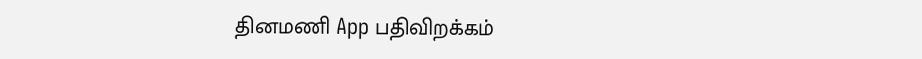தினமணி App பதிவிறக்கம்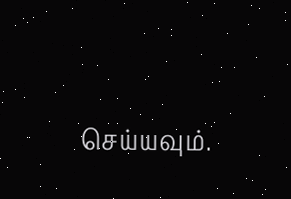செய்யவும்.